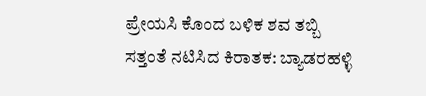ಪ್ರೇಯಸಿ ಕೊಂದ ಬಳಿಕ ಶವ ತಬ್ಬಿ ಸತ್ತಂತೆ ನಟಿಸಿದ ಕಿರಾತಕ: ಬ್ಯಾಡರಹಳ್ಳಿ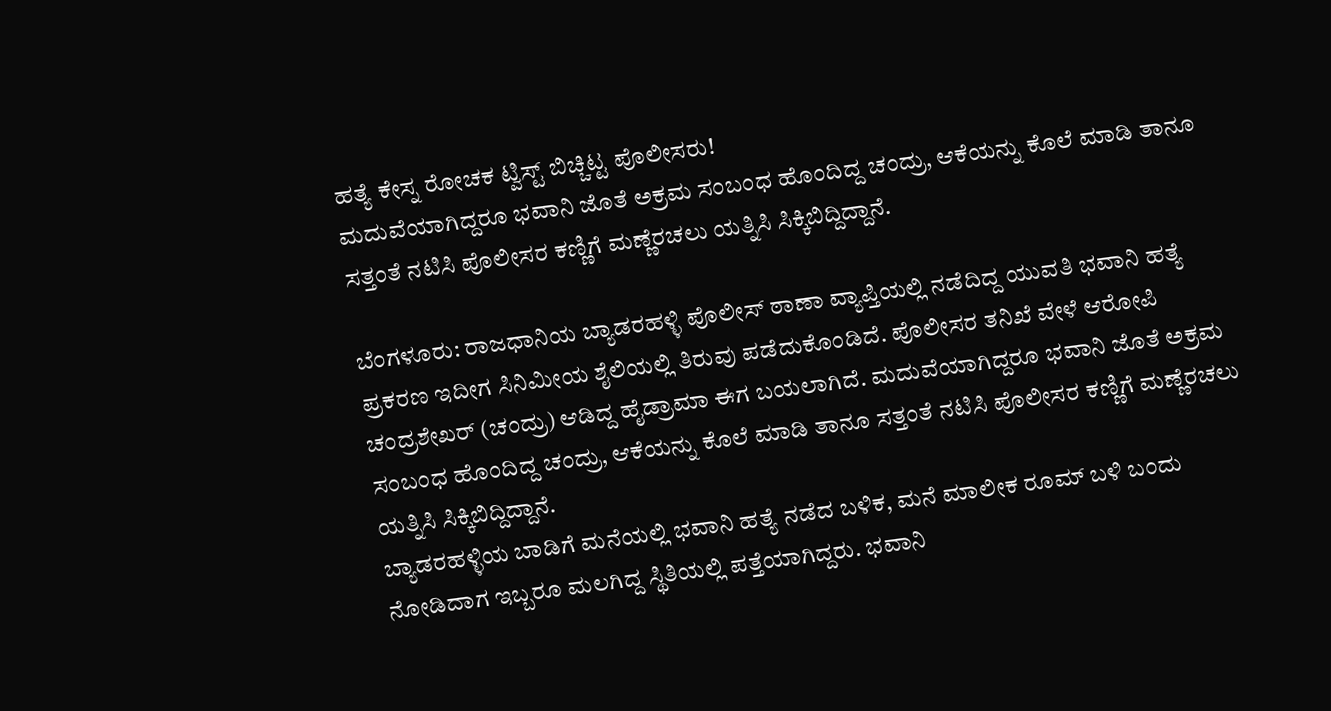ಹತ್ಯೆ ಕೇಸ್ನ ರೋಚಕ ಟ್ವಿಸ್ಟ್ ಬಿಚ್ಚಿಟ್ಟ ಪೊಲೀಸರು!
ಮದುವೆಯಾಗಿದ್ದರೂ ಭವಾನಿ ಜೊತೆ ಅಕ್ರಮ ಸಂಬಂಧ ಹೊಂದಿದ್ದ ಚಂದ್ರು, ಆಕೆಯನ್ನು ಕೊಲೆ ಮಾಡಿ ತಾನೂ ಸತ್ತಂತೆ ನಟಿಸಿ ಪೊಲೀಸರ ಕಣ್ಣಿಗೆ ಮಣ್ಣೆರಚಲು ಯತ್ನಿಸಿ ಸಿಕ್ಕಿಬಿದ್ದಿದ್ದಾನೆ.

ಬೆಂಗಳೂರು: ರಾಜಧಾನಿಯ ಬ್ಯಾಡರಹಳ್ಳಿ ಪೊಲೀಸ್ ಠಾಣಾ ವ್ಯಾಪ್ತಿಯಲ್ಲಿ ನಡೆದಿದ್ದ ಯುವತಿ ಭವಾನಿ ಹತ್ಯೆ ಪ್ರಕರಣ ಇದೀಗ ಸಿನಿಮೀಯ ಶೈಲಿಯಲ್ಲಿ ತಿರುವು ಪಡೆದುಕೊಂಡಿದೆ. ಪೊಲೀಸರ ತನಿಖೆ ವೇಳೆ ಆರೋಪಿ ಚಂದ್ರಶೇಖರ್ (ಚಂದ್ರು) ಆಡಿದ್ದ ಹೈಡ್ರಾಮಾ ಈಗ ಬಯಲಾಗಿದೆ. ಮದುವೆಯಾಗಿದ್ದರೂ ಭವಾನಿ ಜೊತೆ ಅಕ್ರಮ ಸಂಬಂಧ ಹೊಂದಿದ್ದ ಚಂದ್ರು, ಆಕೆಯನ್ನು ಕೊಲೆ ಮಾಡಿ ತಾನೂ ಸತ್ತಂತೆ ನಟಿಸಿ ಪೊಲೀಸರ ಕಣ್ಣಿಗೆ ಮಣ್ಣೆರಚಲು ಯತ್ನಿಸಿ ಸಿಕ್ಕಿಬಿದ್ದಿದ್ದಾನೆ.
ಬ್ಯಾಡರಹಳ್ಳಿಯ ಬಾಡಿಗೆ ಮನೆಯಲ್ಲಿ ಭವಾನಿ ಹತ್ಯೆ ನಡೆದ ಬಳಿಕ, ಮನೆ ಮಾಲೀಕ ರೂಮ್ ಬಳಿ ಬಂದು ನೋಡಿದಾಗ ಇಬ್ಬರೂ ಮಲಗಿದ್ದ ಸ್ಥಿತಿಯಲ್ಲಿ ಪತ್ತೆಯಾಗಿದ್ದರು. ಭವಾನಿ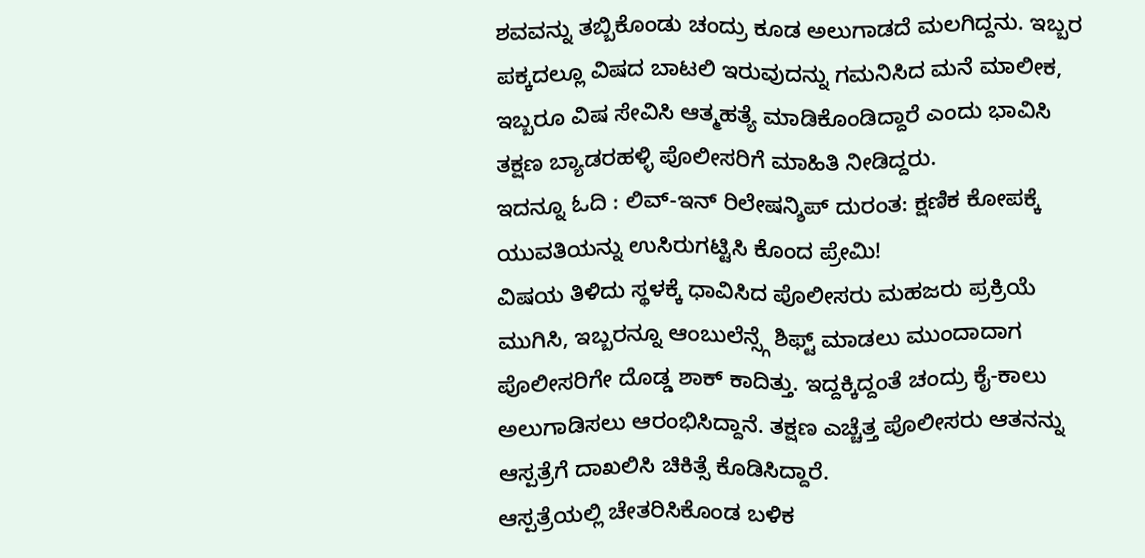ಶವವನ್ನು ತಬ್ಬಿಕೊಂಡು ಚಂದ್ರು ಕೂಡ ಅಲುಗಾಡದೆ ಮಲಗಿದ್ದನು. ಇಬ್ಬರ ಪಕ್ಕದಲ್ಲೂ ವಿಷದ ಬಾಟಲಿ ಇರುವುದನ್ನು ಗಮನಿಸಿದ ಮನೆ ಮಾಲೀಕ, ಇಬ್ಬರೂ ವಿಷ ಸೇವಿಸಿ ಆತ್ಮಹತ್ಯೆ ಮಾಡಿಕೊಂಡಿದ್ದಾರೆ ಎಂದು ಭಾವಿಸಿ ತಕ್ಷಣ ಬ್ಯಾಡರಹಳ್ಳಿ ಪೊಲೀಸರಿಗೆ ಮಾಹಿತಿ ನೀಡಿದ್ದರು.
ಇದನ್ನೂ ಓದಿ : ಲಿವ್-ಇನ್ ರಿಲೇಷನ್ಶಿಪ್ ದುರಂತ: ಕ್ಷಣಿಕ ಕೋಪಕ್ಕೆ ಯುವತಿಯನ್ನು ಉಸಿರುಗಟ್ಟಿಸಿ ಕೊಂದ ಪ್ರೇಮಿ!
ವಿಷಯ ತಿಳಿದು ಸ್ಥಳಕ್ಕೆ ಧಾವಿಸಿದ ಪೊಲೀಸರು ಮಹಜರು ಪ್ರಕ್ರಿಯೆ ಮುಗಿಸಿ, ಇಬ್ಬರನ್ನೂ ಆಂಬುಲೆನ್ಸ್ಗೆ ಶಿಫ್ಟ್ ಮಾಡಲು ಮುಂದಾದಾಗ ಪೊಲೀಸರಿಗೇ ದೊಡ್ಡ ಶಾಕ್ ಕಾದಿತ್ತು. ಇದ್ದಕ್ಕಿದ್ದಂತೆ ಚಂದ್ರು ಕೈ-ಕಾಲು ಅಲುಗಾಡಿಸಲು ಆರಂಭಿಸಿದ್ದಾನೆ. ತಕ್ಷಣ ಎಚ್ಚೆತ್ತ ಪೊಲೀಸರು ಆತನನ್ನು ಆಸ್ಪತ್ರೆಗೆ ದಾಖಲಿಸಿ ಚಿಕಿತ್ಸೆ ಕೊಡಿಸಿದ್ದಾರೆ.
ಆಸ್ಪತ್ರೆಯಲ್ಲಿ ಚೇತರಿಸಿಕೊಂಡ ಬಳಿಕ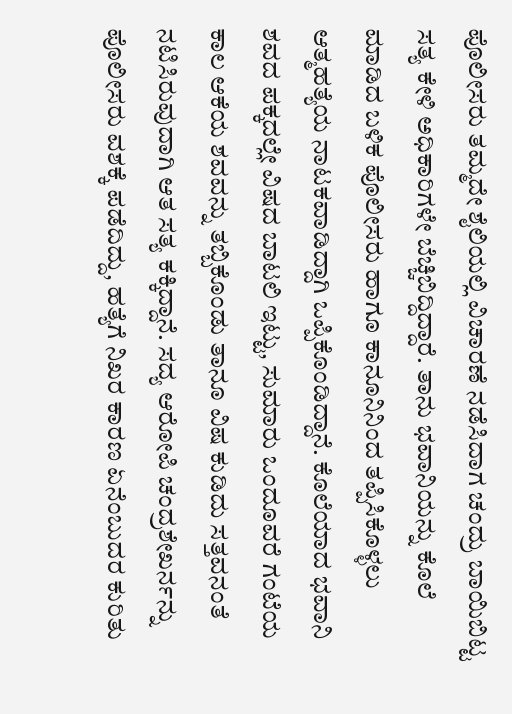ಪೊಲೀಸರು ತಮ್ಮದೇ ಶೈಲಿಯಲ್ಲಿ ವಿಚಾರಣೆ ನಡೆಸಿದಾಗ ಚಂದ್ರು ಬಾಯಿಬಿಟ್ಟ ಸತ್ಯ ಕೇಳಿ ಅಧಿಕಾರಿಗಳೇ ಬೆಚ್ಚಿಬಿದ್ದಿದ್ದಾರೆ. ತಾನು ಭವಾನಿಯನ್ನು ಕೊಲೆ ಮಾಡಿದ ಬಳಿಕ ಪೊಲೀಸರು ಹಾಗೂ ಕಾನೂನಿನಿಂದ ತಪ್ಪಿಸಿಕೊಳ್ಳಲು ಆತ್ಮಹತ್ಯೆಯ ನಾಟಕವಾಡಿದ್ದಾಗಿ ಒಪ್ಪಿಕೊಂಡಿದ್ದಾನೆ. ಕೊಲೆಯಾದ ಭವಾನಿ ಶವದ ಪಕ್ಕದಲ್ಲೇ ವಿಷದ ಬಾಟಲಿ ಇಟ್ಟು, ಸುಮಾರು ಒಂದೂವರೆ ಗಂಟೆಯ ಕಾಲ ಆಕೆಯ ಶವವನ್ನು ತಬ್ಬಿಕೊಂಡು ತಾನೂ ವಿಷ ಕುಡಿದು ಸತ್ತವನಂತೆ ನಟಿಸಿರುವುದಾಗಿ ಆತ ಸತ್ಯ ಕಕ್ಕಿದ್ದಾನೆ. ಸದ್ಯ ಆರೋಪಿ ಚಂದ್ರಶೇಖರ್ನನ್ನು ಪೊಲೀಸರು ವಶಕ್ಕೆ ಪಡೆದಿದ್ದು, ಹತ್ಯೆಗೆ ನಿಖರ ಕಾರಣ ಏನೆಂಬುದರ ಕುರಿತು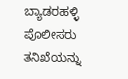ಬ್ಯಾಡರಹಳ್ಳಿ ಪೊಲೀಸರು ತನಿಖೆಯನ್ನು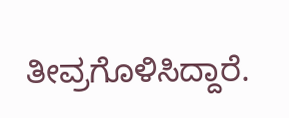ತೀವ್ರಗೊಳಿಸಿದ್ದಾರೆ.